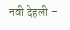नवी देहली –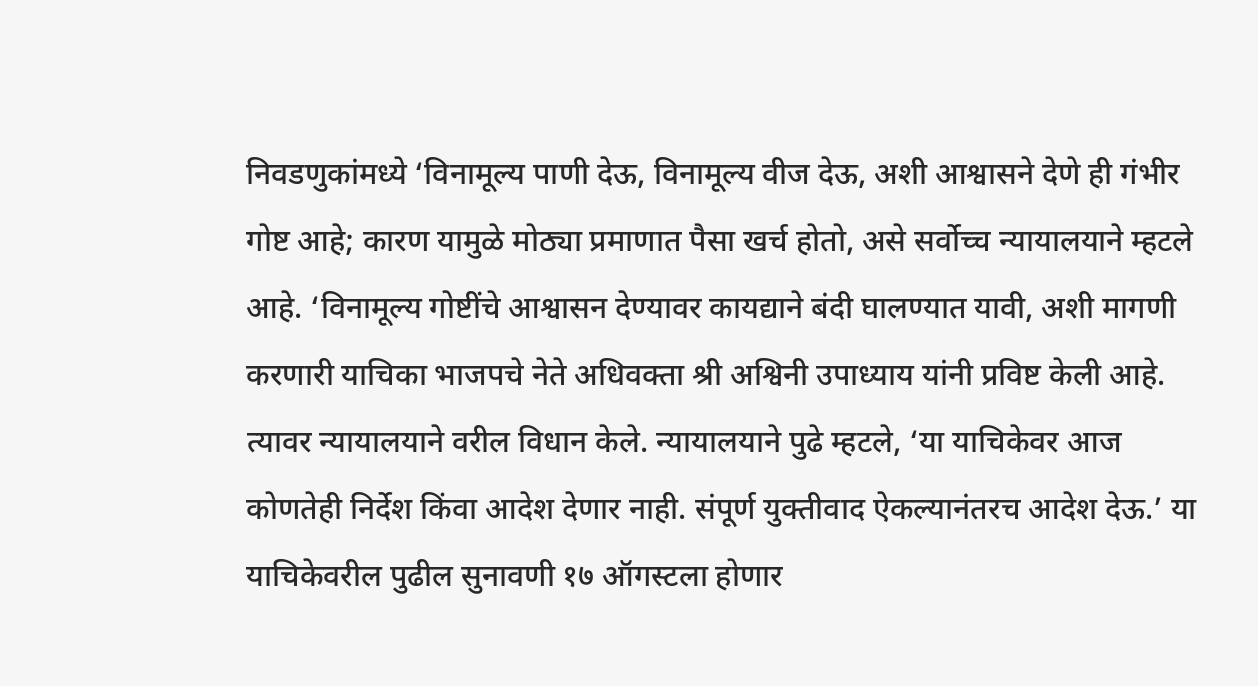निवडणुकांमध्ये ‘विनामूल्य पाणी देऊ, विनामूल्य वीज देऊ, अशी आश्वासने देणे ही गंभीर गोष्ट आहे; कारण यामुळे मोठ्या प्रमाणात पैसा खर्च होतो, असे सर्वोच्च न्यायालयाने म्हटले आहे. ‘विनामूल्य गोष्टींचे आश्वासन देण्यावर कायद्याने बंदी घालण्यात यावी, अशी मागणी करणारी याचिका भाजपचे नेते अधिवक्ता श्री अश्विनी उपाध्याय यांनी प्रविष्ट केली आहे. त्यावर न्यायालयाने वरील विधान केले. न्यायालयाने पुढे म्हटले, ‘या याचिकेवर आज कोणतेही निर्देश किंवा आदेश देणार नाही. संपूर्ण युक्तीवाद ऐकल्यानंतरच आदेश देऊ.’ या याचिकेवरील पुढील सुनावणी १७ ऑगस्टला होणार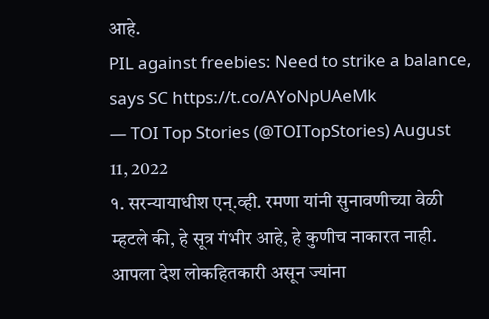आहे.
PIL against freebies: Need to strike a balance, says SC https://t.co/AYoNpUAeMk
— TOI Top Stories (@TOITopStories) August 11, 2022
१. सरन्यायाधीश एन्.व्ही. रमणा यांनी सुनावणीच्या वेळी म्हटले की, हे सूत्र गंभीर आहे, हे कुणीच नाकारत नाही. आपला देश लोकहितकारी असून ज्यांना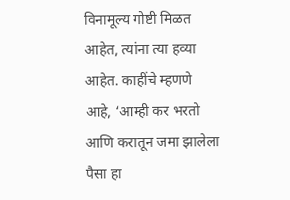विनामूल्य गोष्टी मिळत आहेत, त्यांना त्या हव्या आहेत. काहींचे म्हणणे आहे, ‘आम्ही कर भरतो आणि करातून जमा झालेला पैसा हा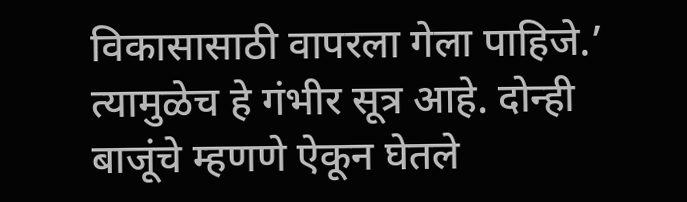विकासासाठी वापरला गेला पाहिजे.’ त्यामुळेच हे गंभीर सूत्र आहे. दोन्ही बाजूंचे म्हणणे ऐकून घेतले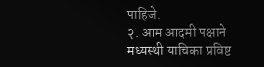पाहिजे.
२. आम आदमी पक्षाने मध्यस्थी याचिका प्रविष्ट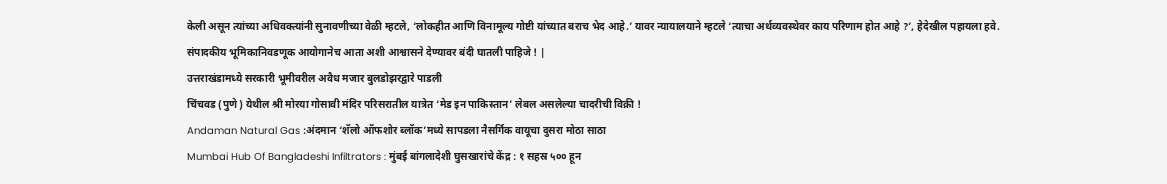केली असून त्यांच्या अधिवक्त्यांनी सुनावणीच्या वेळी म्हटले, ‘लोकहीत आणि विनामूल्य गोष्टी यांच्यात बराच भेद आहे.’ यावर न्यायालयाने म्हटले ‘त्याचा अर्थव्यवस्थेवर काय परिणाम होत आहे ?’, हेदेखील पहायला हवे.
संपादकीय भूमिकानिवडणूक आयोगानेच आता अशी आश्वासने देण्यावर बंदी घातली पाहिजे ! |
उत्तराखंडामध्ये सरकारी भूमीवरील अवैध मजार बुलडोझरद्वारे पाडली
चिंचवड (पुणे) येथील श्री मोरया गोसावी मंदिर परिसरातील यात्रेत ‘मेड इन पाकिस्तान’ लेबल असलेल्या चादरीची विक्री !
Andaman Natural Gas :अंदमान ‘शॅलो ऑफशोर ब्लॉक’मध्ये सापडला नैसर्गिक वायूचा दुसरा मोठा साठा
Mumbai Hub Of Bangladeshi Infiltrators : मुंबई बांगलादेशी घुसखारांचे केंद्र : १ सहस्र ५०० हून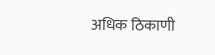अधिक ठिकाणी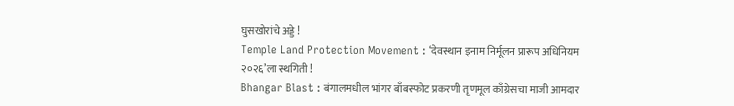घुसखोरांचे अड्डे !
Temple Land Protection Movement : ‘देवस्थान इनाम निर्मूलन प्रारूप अधिनियम २०२६’ला स्थगिती !
Bhangar Blast : बंगालमधील भांगर बाँबस्फोट प्रकरणी तृणमूल काँग्रेसचा माजी आमदार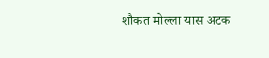शौकत मोल्ला यास अटक